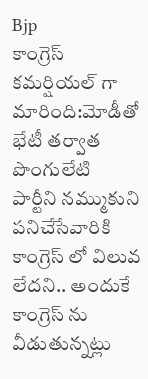Bjp
కాంగ్రెస్ కమర్షియల్ గా మారింది:మోడీతో భేటీ తర్వాత పొంగులేటి
పార్టీని నమ్ముకుని పనిచేసేవారికి కాంగ్రెస్ లో విలువ లేదని.. అందుకే కాంగ్రెస్ ను వీడుతున్నట్లు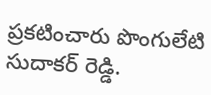ప్రకటించారు పొంగులేటి సుదాకర్ రెడ్డి.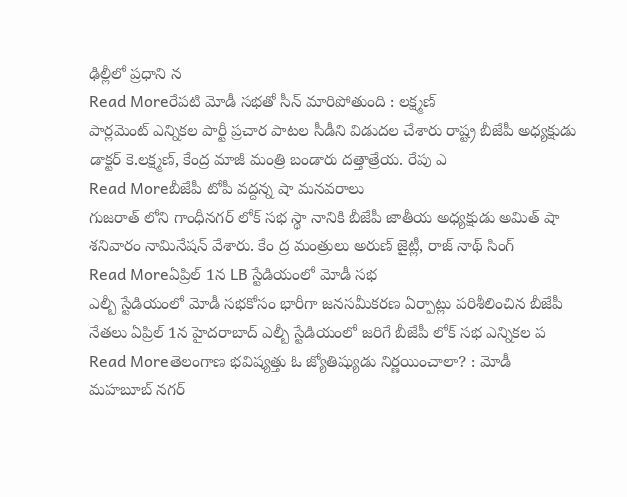ఢిల్లీలో ప్రధాని న
Read Moreరేపటి మోడీ సభతో సీన్ మారిపోతుంది : లక్ష్మణ్
పార్లమెంట్ ఎన్నికల పార్టీ ప్రచార పాటల సీడీని విడుదల చేశారు రాష్ట్ర బీజేపీ అధ్యక్షుడు డాక్టర్ కె.లక్ష్మణ్, కేంద్ర మాజీ మంత్రి బండారు దత్తాత్రేయ. రేపు ఎ
Read Moreబీజేపీ టోపీ వద్దన్న షా మనవరాలు
గుజరాత్ లోని గాంధీనగర్ లోక్ సభ స్థా నానికి బీజేపీ జాతీయ అధ్యక్షుడు అమిత్ షా శనివారం నామినేషన్ వేశారు. కేం ద్ర మంత్రులు అరుణ్ జైట్లీ, రాజ్ నాథ్ సింగ్
Read Moreఏప్రిల్ 1న LB స్టేడియంలో మోడీ సభ
ఎల్బీ స్టేడియంలో మోడీ సభకోసం భారీగా జనసమీకరణ ఏర్పాట్లు పరిశీలించిన బీజేపీ నేతలు ఏప్రిల్ 1న హైదరాబాద్ ఎల్బీ స్టేడియంలో జరిగే బీజేపీ లోక్ సభ ఎన్నికల ప
Read Moreతెలంగాణ భవిష్యత్తు ఓ జ్యోతిష్యుడు నిర్ణయించాలా? : మోడీ
మహబూబ్ నగర్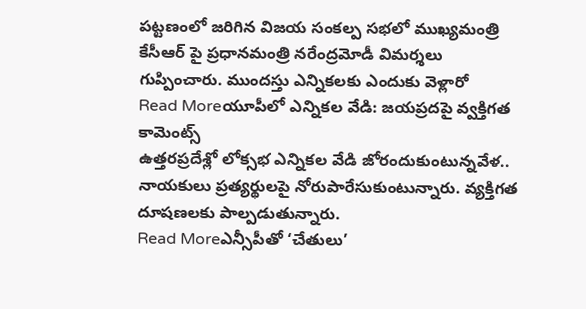పట్టణంలో జరిగిన విజయ సంకల్ప సభలో ముఖ్యమంత్రి కేసీఆర్ పై ప్రధానమంత్రి నరేంద్రమోడీ విమర్శలు గుప్పించారు. ముందస్తు ఎన్నికలకు ఎందుకు వెళ్లారో
Read Moreయూపీలో ఎన్నికల వేడి: జయప్రదపై వ్వక్తిగత కామెంట్స్
ఉత్తరప్రదేశ్లో లోక్సభ ఎన్నికల వేడి జోరందుకుంటున్నవేళ.. నాయకులు ప్రత్యర్థులపై నోరుపారేసుకుంటున్నారు. వ్యక్తిగత దూషణలకు పాల్పడుతున్నారు.
Read Moreఎన్సీపీతో ‘చేతులు’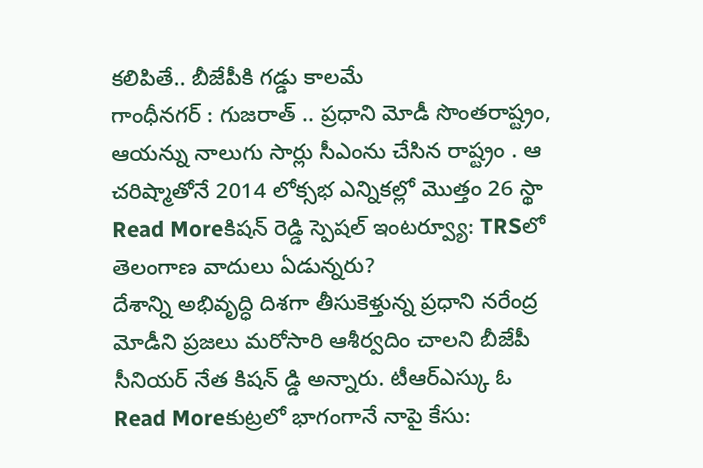కలిపితే.. బీజేపీకి గడ్డు కాలమే
గాంధీనగర్ : గుజరాత్ .. ప్రధాని మోడీ సొంతరాష్ట్రం, ఆయన్ను నాలుగు సార్లు సీఎంను చేసిన రాష్ట్రం . ఆ చరిష్మాతోనే 2014 లోక్సభ ఎన్నికల్లో మొత్తం 26 స్థా
Read Moreకిషన్ రెడ్డి స్పెషల్ ఇంటర్వ్యూ: TRSలో తెలంగాణ వాదులు ఏడున్నరు?
దేశాన్ని అభివృద్ధి దిశగా తీసుకెళ్తున్న ప్రధాని నరేంద్ర మోడీని ప్రజలు మరోసారి ఆశీర్వదిం చాలని బీజేపీ సీనియర్ నేత కిషన్ డ్డి అన్నారు. టీఆర్ఎస్కు ఓ
Read Moreకుట్రలో భాగంగానే నాపై కేసు: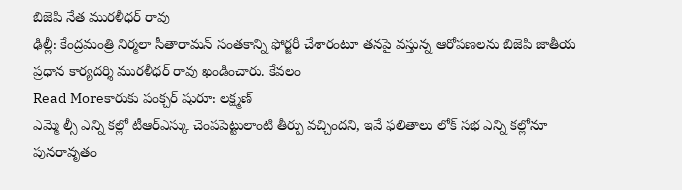బిజెపి నేత మురళీధర్ రావు
ఢిల్లీ: కేంద్రమంత్రి నిర్మలా సీతారామన్ సంతకాన్ని ఫోర్జరీ చేశారంటూ తనపై వస్తున్న ఆరోపణలను బిజెపి జాతీయ ప్రధాన కార్యదర్శి మురళీధర్ రావు ఖండించారు. కేవలం
Read Moreకారుకు పంక్చర్ షురూ: లక్ష్మణ్
ఎమ్మె ల్సీ ఎన్ని కల్లో టీఆర్ఎస్కు చెంపపెట్టులాంటి తీర్పు వచ్చిందని, ఇవే ఫలితాలు లోక్ సభ ఎన్ని కల్లోనూ పునరావృతం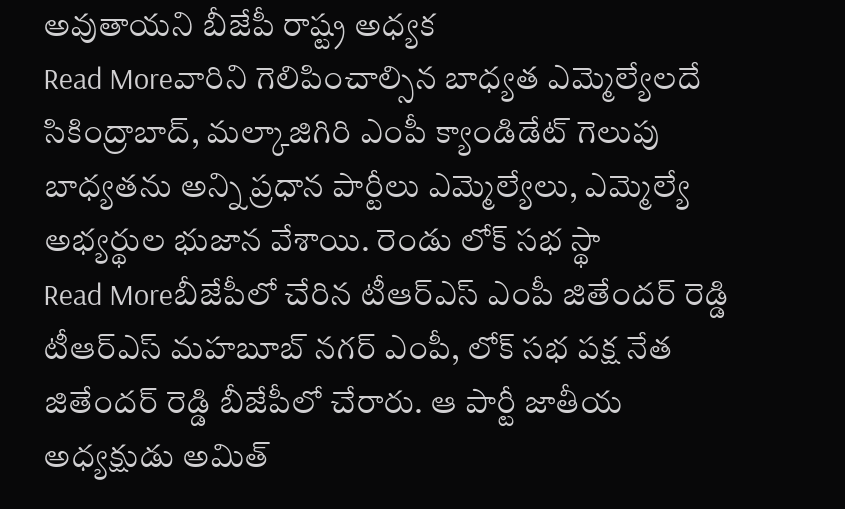అవుతాయని బీజేపీ రాష్ట్ర అధ్యక
Read Moreవారిని గెలిపించాల్సిన బాధ్యత ఎమ్మెల్యేలదే
సికింద్రాబాద్, మల్కాజిగిరి ఎంపీ క్యాండిడేట్ గెలుపు బాధ్యతను అన్ని ప్రధాన పార్టీలు ఎమ్మెల్యేలు, ఎమ్మెల్యే అభ్యర్థుల భుజాన వేశాయి. రెండు లోక్ సభ స్థా
Read Moreబీజేపీలో చేరిన టీఆర్ఎస్ ఎంపీ జితేందర్ రెడ్డి
టీఆర్ఎస్ మహబూబ్ నగర్ ఎంపీ, లోక్ సభ పక్ష నేత జితేందర్ రెడ్డి బీజేపీలో చేరారు. ఆ పార్టీ జాతీయ అధ్యక్షుడు అమిత్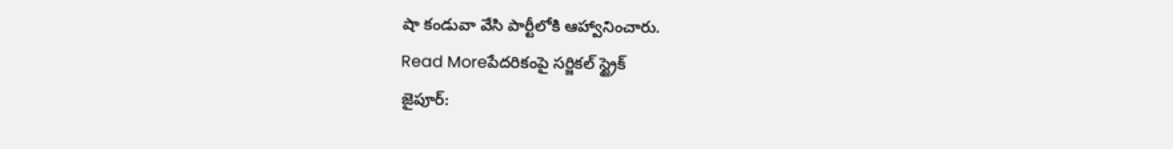షా కండువా వేసి పార్టీలోకి ఆహ్వానించారు.
Read Moreపేదరికంపై సర్జికల్ స్ట్రైక్
జైపూర్: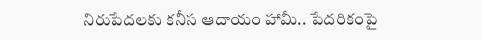నిరుపేదలకు కనీస ఆదాయం హామీ.. పేదరికంపై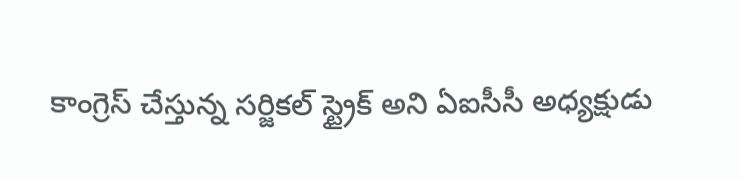కాంగ్రెస్ చేస్తున్న సర్జికల్ స్ట్రైక్ అని ఏఐసీసీ అధ్యక్షుడు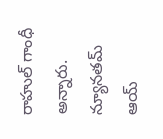రాహుల్ గాంధీ అన్నారు. న్యూనతమ్ ఆయ్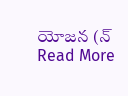యోజన (న్
Read More